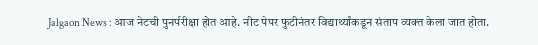Jalgaon News : आज नेटची पुनर्परीक्षा होत आहे. नीट पेपर फुटीनंतर विद्यार्थ्यांकडून संताप व्यक्त केला जात होता.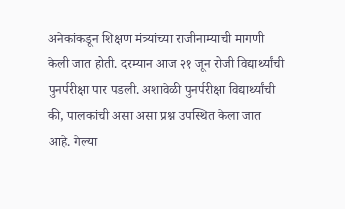अनेकांकडून शिक्षण मंत्र्यांच्या राजीनाम्याची मागणी केली जात होती. दरम्यान आज २१ जून रोजी विद्यार्थ्यांची पुनर्परीक्षा पार पडली. अशावेळी पुनर्परीक्षा विद्यार्थ्यांची की, पालकांची असा असा प्रश्न उपस्थित केला जात आहे. गेल्या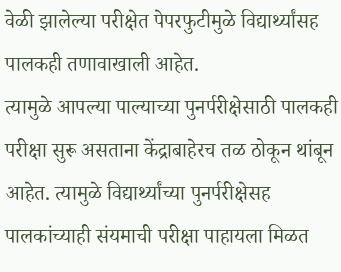वेळी झालेल्या परीक्षेत पेपरफुटीमुळे विद्यार्थ्यांसह पालकही तणावाखाली आहेत.
त्यामुळे आपल्या पाल्याच्या पुनर्परीक्षेसाठी पालकही परीक्षा सुरू असताना केंद्राबाहेरच तळ ठोकून थांबून आहेत. त्यामुळे विद्यार्थ्यांच्या पुनर्परीक्षेसह पालकांच्याही संयमाची परीक्षा पाहायला मिळत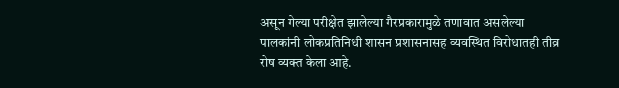असून गेल्या परीक्षेत झालेल्या गैरप्रकारामुळे तणावात असलेल्या पालकांनी लोकप्रतिनिधी शासन प्रशासनासह व्यवस्थित विरोधातही तीव्र रोष व्यक्त केला आहे.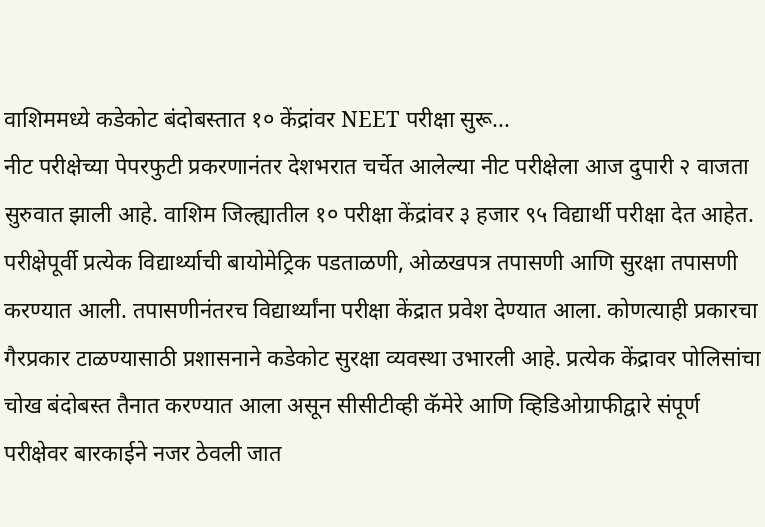वाशिममध्ये कडेकोट बंदोबस्तात १० केंद्रांवर NEET परीक्षा सुरू...
नीट परीक्षेच्या पेपरफुटी प्रकरणानंतर देशभरात चर्चेत आलेल्या नीट परीक्षेला आज दुपारी २ वाजता सुरुवात झाली आहे. वाशिम जिल्ह्यातील १० परीक्षा केंद्रांवर ३ हजार ९५ विद्यार्थी परीक्षा देत आहेत. परीक्षेपूर्वी प्रत्येक विद्यार्थ्याची बायोमेट्रिक पडताळणी, ओळखपत्र तपासणी आणि सुरक्षा तपासणी करण्यात आली. तपासणीनंतरच विद्यार्थ्यांना परीक्षा केंद्रात प्रवेश देण्यात आला. कोणत्याही प्रकारचा गैरप्रकार टाळण्यासाठी प्रशासनाने कडेकोट सुरक्षा व्यवस्था उभारली आहे. प्रत्येक केंद्रावर पोलिसांचा चोख बंदोबस्त तैनात करण्यात आला असून सीसीटीव्ही कॅमेरे आणि व्हिडिओग्राफीद्वारे संपूर्ण परीक्षेवर बारकाईने नजर ठेवली जात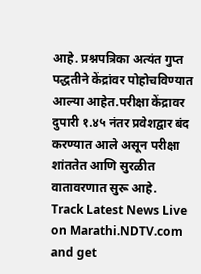आहे. प्रश्नपत्रिका अत्यंत गुप्त पद्धतीने केंद्रांवर पोहोचविण्यात आल्या आहेत.परीक्षा केंद्रावर दुपारी १.४५ नंतर प्रवेशद्वार बंद करण्यात आले असून परीक्षा शांततेत आणि सुरळीत वातावरणात सुरू आहे.
Track Latest News Live on Marathi.NDTV.com and get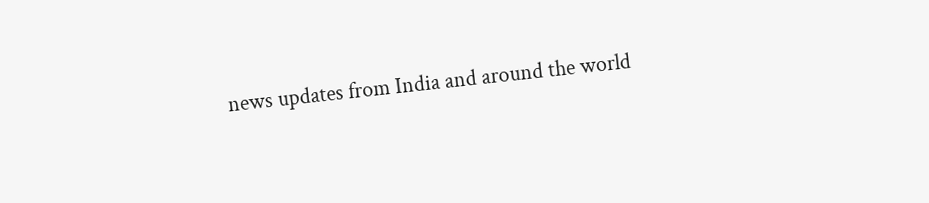news updates from India and around the world